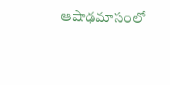ఆషాఢమాసంలో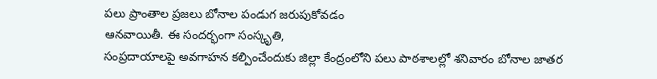పలు ప్రాంతాల ప్రజలు బోనాల పండుగ జరుపుకోవడం
ఆనవాయితీ. ఈ సందర్భంగా సంస్కృతి,
సంప్రదాయాలపై అవగాహన కల్పించేందుకు జిల్లా కేంద్రంలోని పలు పాఠశాలల్లో శనివారం బోనాల జాతర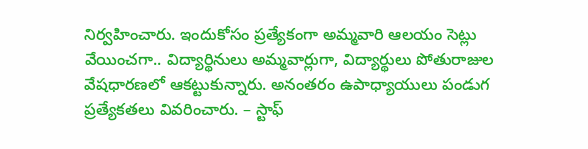నిర్వహించారు. ఇందుకోసం ప్రత్యేకంగా అమ్మవారి ఆలయం సెట్లు వేయించగా.. విద్యార్థినులు అమ్మవార్లుగా, విద్యార్థులు పోతురాజుల వేషధారణలో ఆకట్టుకున్నారు. అనంతరం ఉపాధ్యాయులు పండుగ ప్రత్యేకతలు వివరించారు. – స్టాఫ్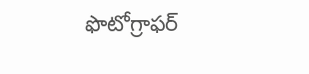ఫొటోగ్రాఫర్